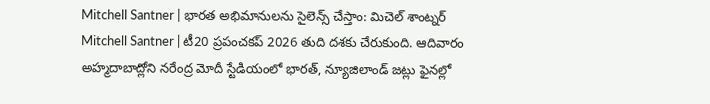Mitchell Santner | భారత అభిమానులను సైలెన్స్ చేస్తాం: మిచెల్ శాంట్నర్
Mitchell Santner | టీ20 ప్రపంచకప్ 2026 తుది దశకు చేరుకుంది. ఆదివారం అహ్మదాబాద్లోని నరేంద్ర మోదీ స్టేడియంలో భారత్, న్యూజిలాండ్ జట్లు ఫైనల్లో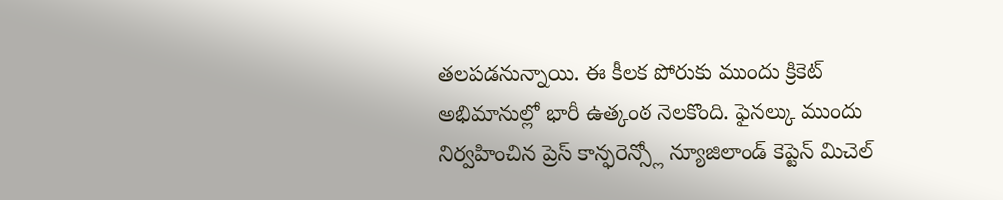తలపడనున్నాయి. ఈ కీలక పోరుకు ముందు క్రికెట్ అభిమానుల్లో భారీ ఉత్కంఠ నెలకొంది. ఫైనల్కు ముందు నిర్వహించిన ప్రెస్ కాన్ఫరెన్స్లో న్యూజిలాండ్ కెప్టెన్ మిచెల్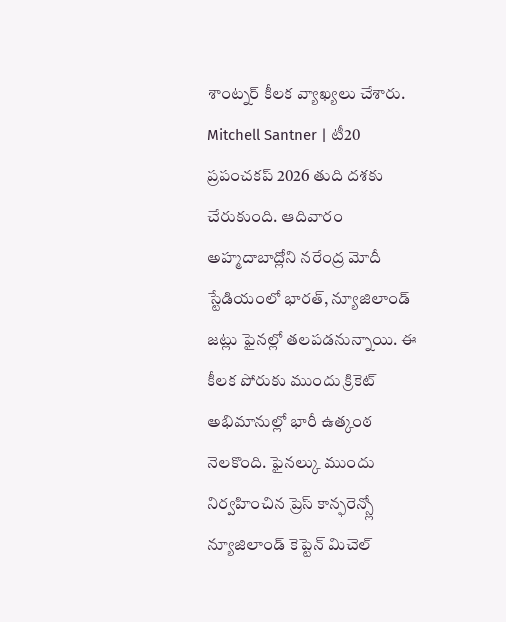శాంట్నర్ కీలక వ్యాఖ్యలు చేశారు.
Mitchell Santner | టీ20 ప్రపంచకప్ 2026 తుది దశకు చేరుకుంది. ఆదివారం అహ్మదాబాద్లోని నరేంద్ర మోదీ స్టేడియంలో భారత్, న్యూజిలాండ్ జట్లు ఫైనల్లో తలపడనున్నాయి. ఈ కీలక పోరుకు ముందు క్రికెట్ అభిమానుల్లో భారీ ఉత్కంఠ నెలకొంది. ఫైనల్కు ముందు నిర్వహించిన ప్రెస్ కాన్ఫరెన్స్లో న్యూజిలాండ్ కెప్టెన్ మిచెల్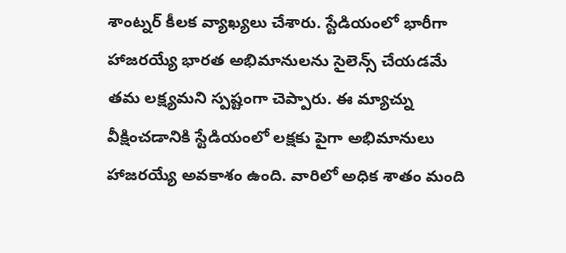శాంట్నర్ కీలక వ్యాఖ్యలు చేశారు. స్టేడియంలో భారీగా హాజరయ్యే భారత అభిమానులను సైలెన్స్ చేయడమే తమ లక్ష్యమని స్పష్టంగా చెప్పారు. ఈ మ్యాచ్ను వీక్షించడానికి స్టేడియంలో లక్షకు పైగా అభిమానులు హాజరయ్యే అవకాశం ఉంది. వారిలో అధిక శాతం మంది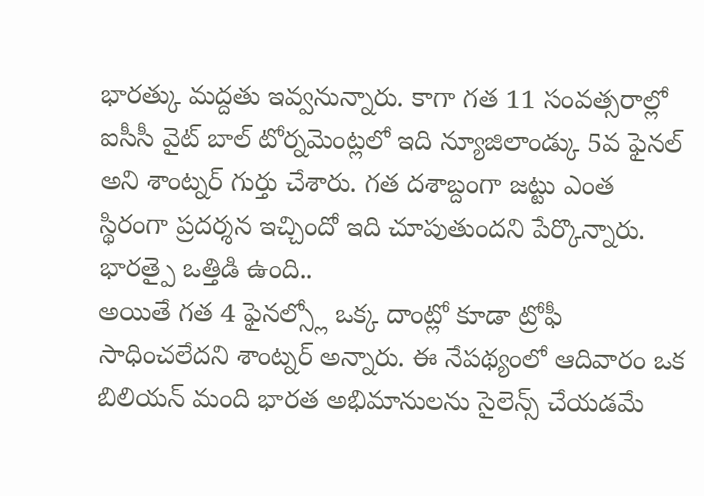భారత్కు మద్దతు ఇవ్వనున్నారు. కాగా గత 11 సంవత్సరాల్లో ఐసీసీ వైట్ బాల్ టోర్నమెంట్లలో ఇది న్యూజిలాండ్కు 5వ ఫైనల్ అని శాంట్నర్ గుర్తు చేశారు. గత దశాబ్దంగా జట్టు ఎంత స్థిరంగా ప్రదర్శన ఇచ్చిందో ఇది చూపుతుందని పేర్కొన్నారు.
భారత్పై ఒత్తిడి ఉంది..
అయితే గత 4 ఫైనల్స్లో ఒక్క దాంట్లో కూడా ట్రోఫీ సాధించలేదని శాంట్నర్ అన్నారు. ఈ నేపథ్యంలో ఆదివారం ఒక బిలియన్ మంది భారత అభిమానులను సైలెన్స్ చేయడమే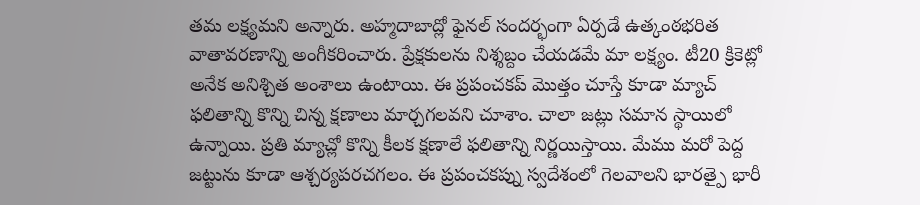తమ లక్ష్యమని అన్నారు. అహ్మదాబాద్లో ఫైనల్ సందర్భంగా ఏర్పడే ఉత్కంఠభరిత వాతావరణాన్ని అంగీకరించారు. ప్రేక్షకులను నిశ్శబ్దం చేయడమే మా లక్ష్యం. టీ20 క్రికెట్లో అనేక అనిశ్చిత అంశాలు ఉంటాయి. ఈ ప్రపంచకప్ మొత్తం చూస్తే కూడా మ్యాచ్ ఫలితాన్ని కొన్ని చిన్న క్షణాలు మార్చగలవని చూశాం. చాలా జట్లు సమాన స్థాయిలో ఉన్నాయి. ప్రతి మ్యాచ్లో కొన్ని కీలక క్షణాలే ఫలితాన్ని నిర్ణయిస్తాయి. మేము మరో పెద్ద జట్టును కూడా ఆశ్చర్యపరచగలం. ఈ ప్రపంచకప్ను స్వదేశంలో గెలవాలని భారత్పై భారీ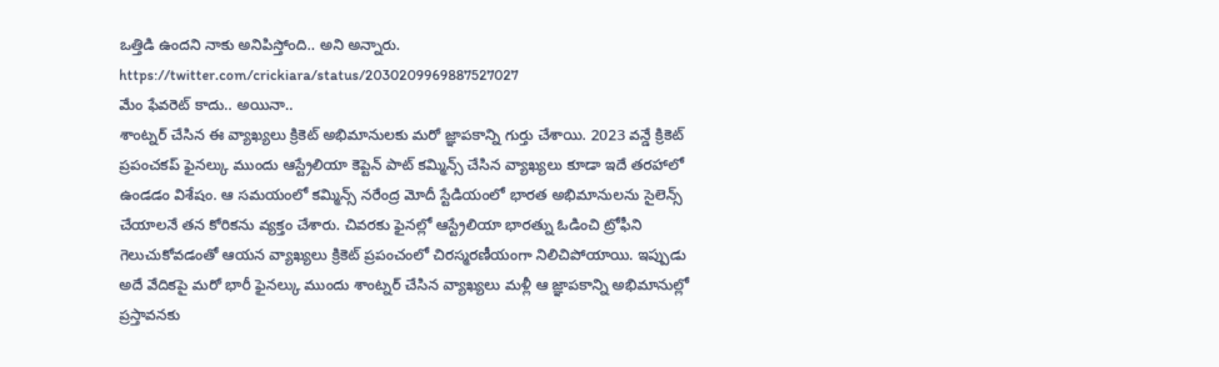ఒత్తిడి ఉందని నాకు అనిపిస్తోంది.. అని అన్నారు.
https://twitter.com/crickiara/status/2030209969887527027
మేం ఫేవరెట్ కాదు.. అయినా..
శాంట్నర్ చేసిన ఈ వ్యాఖ్యలు క్రికెట్ అభిమానులకు మరో జ్ఞాపకాన్ని గుర్తు చేశాయి. 2023 వన్డే క్రికెట్ ప్రపంచకప్ ఫైనల్కు ముందు ఆస్ట్రేలియా కెప్టెన్ పాట్ కమ్మిన్స్ చేసిన వ్యాఖ్యలు కూడా ఇదే తరహాలో ఉండడం విశేషం. ఆ సమయంలో కమ్మిన్స్ నరేంద్ర మోదీ స్టేడియంలో భారత అభిమానులను సైలెన్స్ చేయాలనే తన కోరికను వ్యక్తం చేశారు. చివరకు ఫైనల్లో ఆస్ట్రేలియా భారత్ను ఓడించి ట్రోఫీని గెలుచుకోవడంతో ఆయన వ్యాఖ్యలు క్రికెట్ ప్రపంచంలో చిరస్మరణీయంగా నిలిచిపోయాయి. ఇప్పుడు అదే వేదికపై మరో భారీ ఫైనల్కు ముందు శాంట్నర్ చేసిన వ్యాఖ్యలు మళ్లీ ఆ జ్ఞాపకాన్ని అభిమానుల్లో ప్రస్తావనకు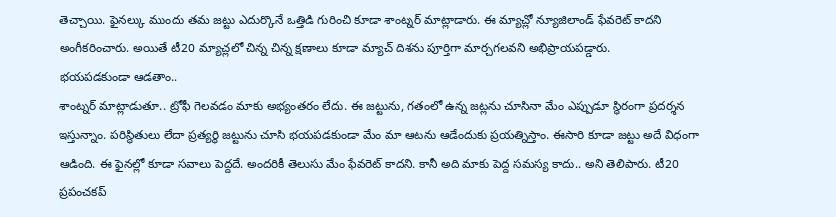తెచ్చాయి. ఫైనల్కు ముందు తమ జట్టు ఎదుర్కొనే ఒత్తిడి గురించి కూడా శాంట్నర్ మాట్లాడారు. ఈ మ్యాచ్లో న్యూజిలాండ్ ఫేవరెట్ కాదని అంగీకరించారు. అయితే టీ20 మ్యాచ్లలో చిన్న చిన్న క్షణాలు కూడా మ్యాచ్ దిశను పూర్తిగా మార్చగలవని అభిప్రాయపడ్డారు.
భయపడకుండా ఆడతాం..
శాంట్నర్ మాట్లాడుతూ.. ట్రోఫీ గెలవడం మాకు అభ్యంతరం లేదు. ఈ జట్టును, గతంలో ఉన్న జట్లను చూసినా మేం ఎప్పుడూ స్థిరంగా ప్రదర్శన ఇస్తున్నాం. పరిస్థితులు లేదా ప్రత్యర్థి జట్టును చూసి భయపడకుండా మేం మా ఆటను ఆడేందుకు ప్రయత్నిస్తాం. ఈసారి కూడా జట్టు అదే విధంగా ఆడింది. ఈ ఫైనల్లో కూడా సవాలు పెద్దదే. అందరికీ తెలుసు మేం ఫేవరెట్ కాదని. కానీ అది మాకు పెద్ద సమస్య కాదు.. అని తెలిపారు. టీ20 ప్రపంచకప్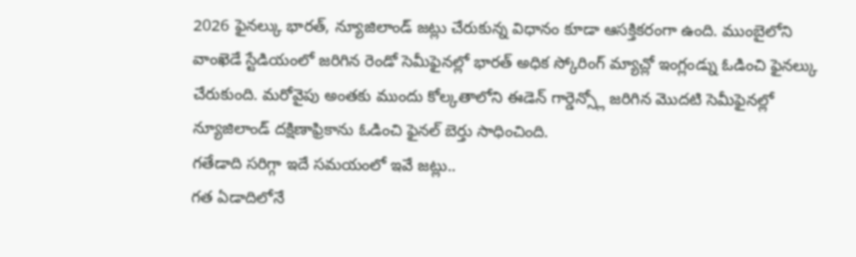2026 ఫైనల్కు భారత్, న్యూజిలాండ్ జట్లు చేరుకున్న విధానం కూడా ఆసక్తికరంగా ఉంది. ముంబైలోని వాంఖెడే స్టేడియంలో జరిగిన రెండో సెమీఫైనల్లో భారత్ అధిక స్కోరింగ్ మ్యాచ్లో ఇంగ్లండ్ను ఓడించి ఫైనల్కు చేరుకుంది. మరోవైపు అంతకు ముందు కోల్కతాలోని ఈడెన్ గార్డెన్స్లో జరిగిన మొదటి సెమీఫైనల్లో న్యూజిలాండ్ దక్షిణాఫ్రికాను ఓడించి ఫైనల్ బెర్తు సాధించింది.
గతేడాది సరిగ్గా ఇదే సమయంలో ఇవే జట్లు..
గత ఏడాదిలోనే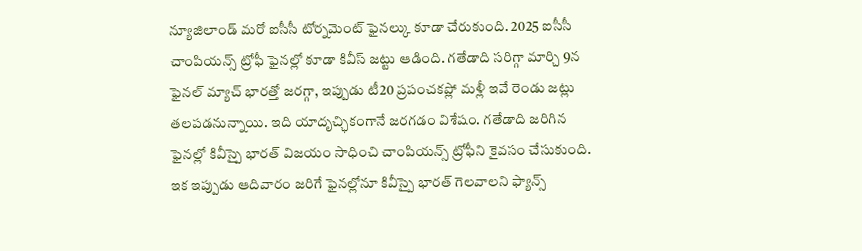న్యూజిలాండ్ మరో ఐసీసీ టోర్నమెంట్ ఫైనల్కు కూడా చేరుకుంది. 2025 ఐసీసీ చాంపియన్స్ ట్రోఫీ ఫైనల్లో కూడా కివీస్ జట్టు ఆడింది. గతేడాది సరిగ్గా మార్చి 9న ఫైనల్ మ్యాచ్ భారత్తో జరగ్గా, ఇప్పుడు టీ20 ప్రపంచకప్లో మళ్లీ ఇవే రెండు జట్లు తలపడనున్నాయి. ఇది యాదృచ్ఛికంగానే జరగడం విశేషం. గతేడాది జరిగిన ఫైనల్లో కివీస్పై భారత్ విజయం సాధించి చాంపియన్స్ ట్రోఫీని కైవసం చేసుకుంది. ఇక ఇప్పుడు ఆదివారం జరిగే ఫైనల్లోనూ కివీస్పై భారత్ గెలవాలని ఫ్యాన్స్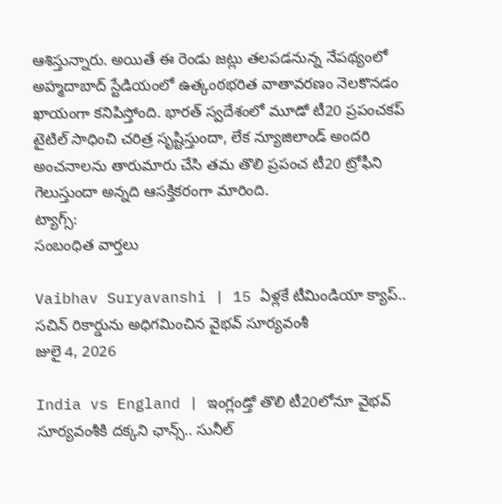ఆశిస్తున్నారు. అయితే ఈ రెండు జట్లు తలపడనున్న నేపథ్యంలో అహ్మదాబాద్ స్టేడియంలో ఉత్కంఠభరిత వాతావరణం నెలకొనడం ఖాయంగా కనిపిస్తోంది. భారత్ స్వదేశంలో మూడో టీ20 ప్రపంచకప్ టైటిల్ సాధించి చరిత్ర సృష్టిస్తుందా, లేక న్యూజిలాండ్ అందరి అంచనాలను తారుమారు చేసి తమ తొలి ప్రపంచ టీ20 ట్రోఫీని గెలుస్తుందా అన్నది ఆసక్తికరంగా మారింది.
ట్యాగ్స్:
సంబంధిత వార్తలు

Vaibhav Suryavanshi | 15 ఏళ్లకే టీమిండియా క్యాప్.. సచిన్ రికార్డును అధిగమించిన వైభవ్ సూర్యవంశీ
జులై 4, 2026

India vs England | ఇంగ్లండ్తో తొలి టీ20లోనూ వైభవ్ సూర్యవంశీకి దక్కని ఛాన్స్.. సునీల్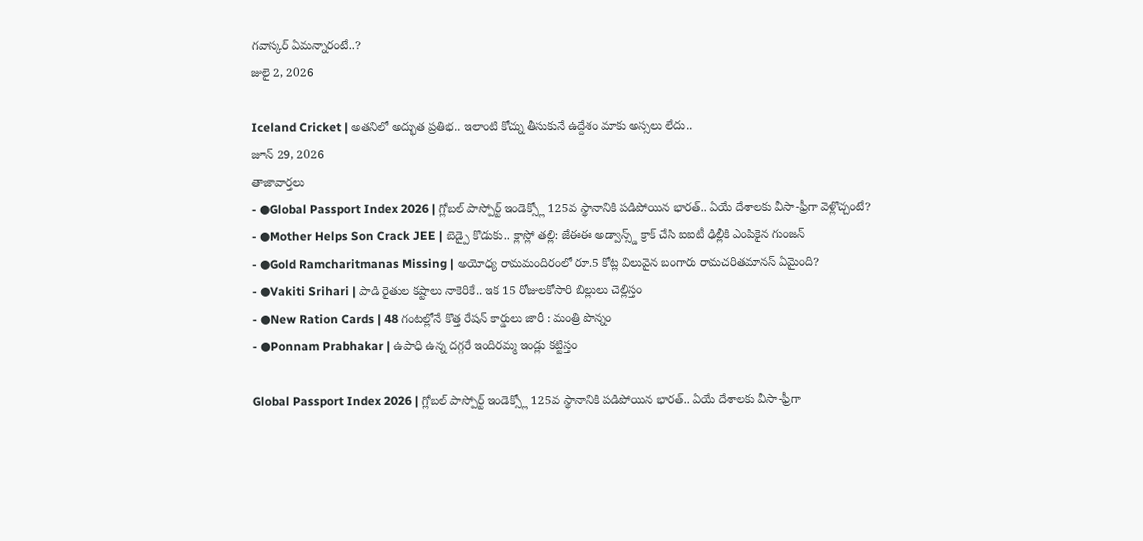గవాస్కర్ ఏమన్నారంటే..?
జులై 2, 2026

Iceland Cricket | అతనిలో అద్భుత ప్రతిభ.. ఇలాంటి కోచ్ను తీసుకునే ఉద్దేశం మాకు అస్సలు లేదు..
జూన్ 29, 2026
తాజావార్తలు
- ●Global Passport Index 2026 | గ్లోబల్ పాస్పోర్ట్ ఇండెక్స్లో 125వ స్థానానికి పడిపోయిన భారత్.. ఏయే దేశాలకు వీసా-ఫ్రీగా వెళ్లొచ్చంటే?
- ●Mother Helps Son Crack JEE | బెడ్పై కొడుకు.. క్లాస్లో తల్లి: జేఈఈ అడ్వాన్స్డ్ క్రాక్ చేసి ఐఐటీ ఢిల్లీకి ఎంపికైన గుంజన్
- ●Gold Ramcharitmanas Missing | అయోధ్య రామమందిరంలో రూ.5 కోట్ల విలువైన బంగారు రామచరితమానస్ ఏమైంది?
- ●Vakiti Srihari | పాడి రైతుల కష్టాలు నాకెరికే.. ఇక 15 రోజులకోసారి బిల్లులు చెల్లిస్తం
- ●New Ration Cards | 48 గంటల్లోనే కొత్త రేషన్ కార్డులు జారీ : మంత్రి పొన్నం
- ●Ponnam Prabhakar | ఉపాధి ఉన్న దగ్గరే ఇందిరమ్మ ఇండ్లు కట్టిస్తం

Global Passport Index 2026 | గ్లోబల్ పాస్పోర్ట్ ఇండెక్స్లో 125వ స్థానానికి పడిపోయిన భారత్.. ఏయే దేశాలకు వీసా-ఫ్రీగా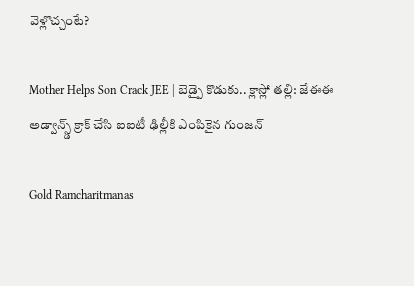వెళ్లొచ్చంటే?

Mother Helps Son Crack JEE | బెడ్పై కొడుకు.. క్లాస్లో తల్లి: జేఈఈ అడ్వాన్స్డ్ క్రాక్ చేసి ఐఐటీ ఢిల్లీకి ఎంపికైన గుంజన్

Gold Ramcharitmanas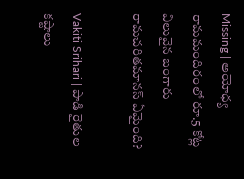Missing | అయోధ్య రామమందిరంలో రూ.5 కోట్ల విలువైన బంగారు రామచరితమానస్ ఏమైంది?

Vakiti Srihari | పాడి రైతుల కష్టాలు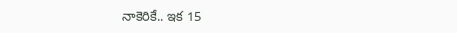నాకెరికే.. ఇక 15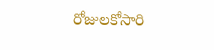రోజులకోసారి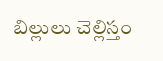బిల్లులు చెల్లిస్తం